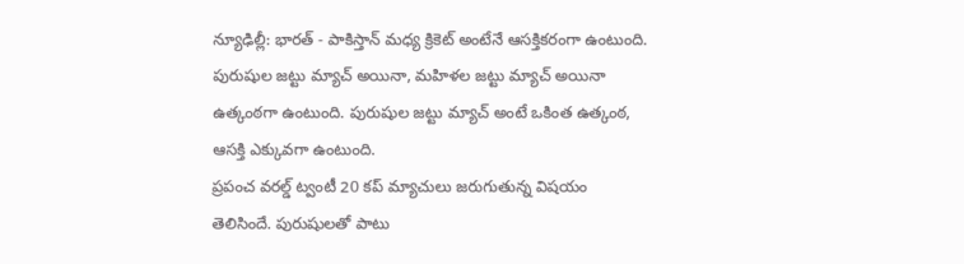న్యూఢిల్లీ: భారత్ - పాకిస్తాన్ మధ్య క్రికెట్ అంటేనే ఆసక్తికరంగా ఉంటుంది. పురుషుల జట్టు మ్యాచ్ అయినా, మహిళల జట్టు మ్యాచ్ అయినా ఉత్కంఠగా ఉంటుంది. పురుషుల జట్టు మ్యాచ్ అంటే ఒకింత ఉత్కంఠ, ఆసక్తి ఎక్కువగా ఉంటుంది.
ప్రపంచ వరల్డ్ ట్వంటీ 20 కప్ మ్యాచులు జరుగుతున్న విషయం తెలిసిందే. పురుషులతో పాటు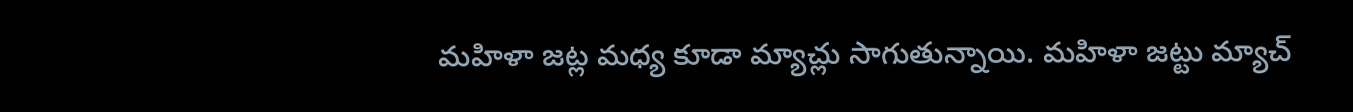మహిళా జట్ల మధ్య కూడా మ్యాచ్లు సాగుతున్నాయి. మహిళా జట్టు మ్యాచ్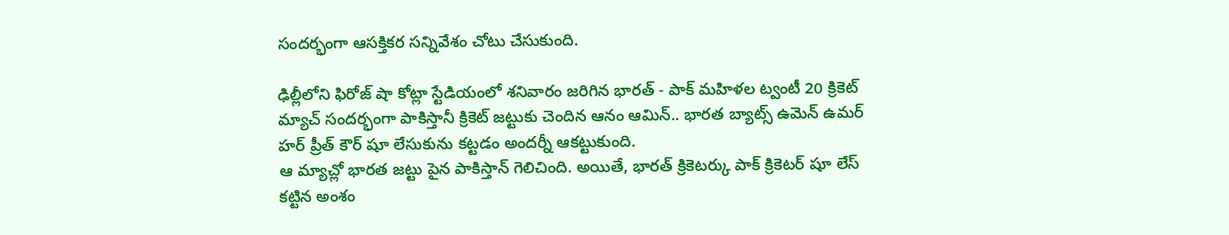సందర్భంగా ఆసక్తికర సన్నివేశం చోటు చేసుకుంది.

ఢిల్లీలోని ఫిరోజ్ షా కోట్లా స్టేడియంలో శనివారం జరిగిన భారత్ - పాక్ మహిళల ట్వంటీ 20 క్రికెట్ మ్యాచ్ సందర్భంగా పాకిస్తానీ క్రికెట్ జట్టుకు చెందిన ఆనం ఆమిన్.. భారత బ్యాట్స్ ఉమెన్ ఉమర్ హర్ ప్రీత్ కౌర్ షూ లేసుకును కట్టడం అందర్నీ ఆకట్టుకుంది.
ఆ మ్యాచ్లో భారత జట్టు పైన పాకిస్తాన్ గెలిచింది. అయితే, భారత్ క్రికెటర్కు పాక్ క్రికెటర్ షూ లేస్ కట్టిన అంశం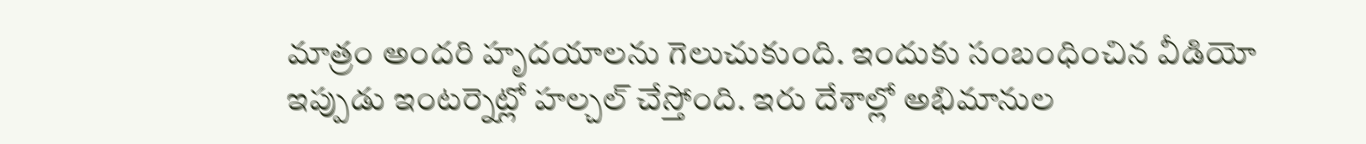మాత్రం అందరి హృదయాలను గెలుచుకుంది. ఇందుకు సంబంధించిన వీడియో ఇప్పుడు ఇంటర్నెట్లో హల్చల్ చేస్తోంది. ఇరు దేశాల్లో అభిమానుల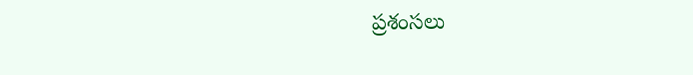ప్రశంసలు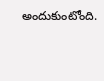అందుకుంటోంది.